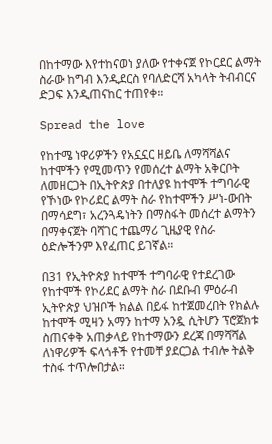በከተማው እየተከናወነ ያለው የተቀናጀ የኮርደር ልማት ስራው ከግብ እንዲደርስ የባለድርሻ አካላት ትብብርና ድጋፍ እንዲጠናከር ተጠየቀ።

Spread the love

የከተሜ ነዋሪዎችን የአኗኗር ዘይቤ ለማሻሻልና ከተሞችን የሚመጥን የመሰረተ ልማት አቅርቦት ለመዘርጋት በኢትዮጵያ በተለያዩ ከተሞች ተግባራዊ የኾነው የኮሪደር ልማት ስራ የከተሞችን ሥነ-ውበት በማሳደግ፣ አረንጓዴነትን በማስፋት መሰረተ ልማትን በማቀናጀት ባሻገር ተጨማሪ ጊዜያዊ የስራ ዕድሎችንም እየፈጠር ይገኛል።

በ31 የኢትዮጵያ ከተሞች ተግባራዊ የተደረገው የከተሞች የኮሪደር ልማት ስራ በደቡብ ምዕራብ ኢትዮጵያ ህዝቦች ክልል በይፋ ከተጀመረበት የክልሉ ከተሞች ሚዛን አማን ከተማ አንዷ ሲትሆን ፕሮጀክቱ ስጠናቀቅ አጠቃላይ የከተማውን ደረጃ በማሻሻል ለነዋሪዎች ፍላጎቶች የተመቸ ያደርጋል ተብሎ ትልቅ ተስፋ ተጥሎበታል።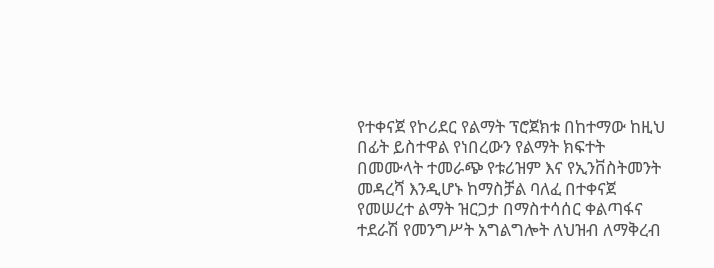የተቀናጀ የኮሪደር የልማት ፕሮጀክቱ በከተማው ከዚህ በፊት ይስተዋል የነበረውን የልማት ክፍተት በመሙላት ተመራጭ የቱሪዝም እና የኢንቨስትመንት መዳረሻ እንዲሆኑ ከማስቻል ባለፈ በተቀናጀ የመሠረተ ልማት ዝርጋታ በማስተሳሰር ቀልጣፋና ተደራሽ የመንግሥት አግልግሎት ለህዝብ ለማቅረብ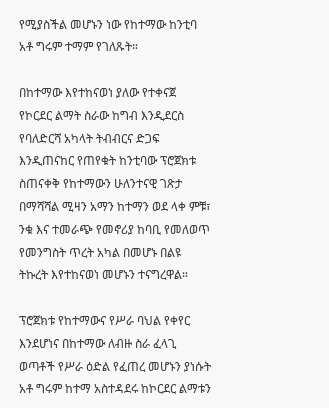የሚያስችል መሆኑን ነው የከተማው ከንቲባ አቶ ግሩም ተማም የገለጹት።

በከተማው እየተከናወነ ያለው የተቀናጀ የኮርደር ልማት ስራው ከግብ እንዲደርስ የባለድርሻ አካላት ትብብርና ድጋፍ እንዲጠናከር የጠየቁት ከንቲባው ፕሮጀክቱ ስጠናቀቅ የከተማውን ሁለንተናዊ ገጽታ በማሻሻል ሚዛን አማን ከተማን ወደ ላቀ ምቹ፣ ንቁ እና ተመራጭ የመኖሪያ ከባቢ የመለወጥ የመንግስት ጥረት አካል በመሆኑ በልዩ ትኩረት እየተከናወነ መሆኑን ተናግረዋል።

ፕሮጀክቱ የከተማውና የሥራ ባህል የቀየር እንደሆነና በከተማው ለብዙ ስራ ፈላጊ ወጣቶች የሥራ ዕድል የፈጠረ መሆኑን ያነሱት አቶ ግሩም ከተማ አስተዳደሩ ከኮርደር ልማቱን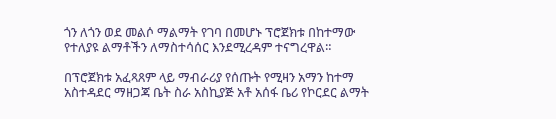ጎን ለጎን ወደ መልሶ ማልማት የገባ በመሆኑ ፕሮጀክቱ በከተማው የተለያዩ ልማቶችን ለማስተሳሰር እንደሚረዳም ተናግረዋል።

በፕሮጀክቱ አፈጻጸም ላይ ማብራሪያ የሰጡት የሚዛን አማን ከተማ አስተዳደር ማዘጋጃ ቤት ስራ አስኪያጅ አቶ አሰፋ ቤሪ የኮርደር ልማት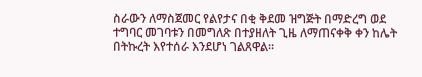ስራውን ለማስጀመር የልየታና በቂ ቅደመ ዝግጅት በማድረግ ወደ ተግባር መገባቱን በመግለጽ በተያዘለት ጊዜ ለማጠናቀቅ ቀን ከሌት በትኩረት እየተሰራ እንደሆነ ገልጸዋል።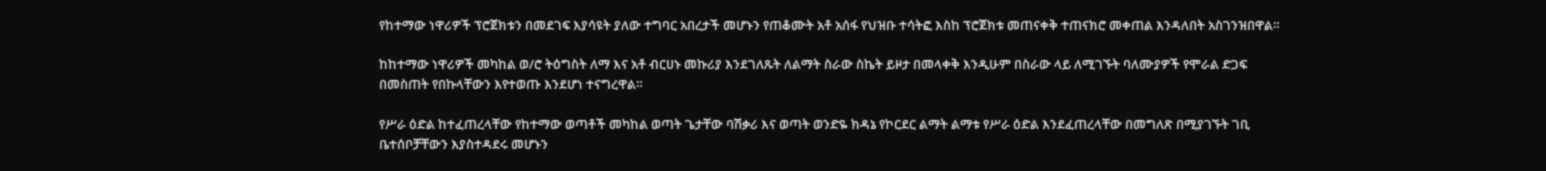የከተማው ነዋሪዎች ፕሮጀክቱን በመደገፍ እያሳዩት ያለው ተግባር አበረታች መሆኑን የጠቆሙት አቶ አሰፋ የህዝቡ ተሳትፎ እስከ ፕሮጀክቱ መጠናቀቅ ተጠናክሮ መቀጠል እንዳለበት አስገንዝበዋል።

ከከተማው ነዋሪዎች መካከል ወ/ሮ ትዕግስት ለማ እና አቶ ብርሀኑ መኩሪያ እንደገለጹት ለልማት ስራው ስኬት ይዞታ በመላቀቅ እንዲሁም በስራው ላይ ለሚገኙት ባለሙያዎች የሞራል ድጋፍ በመስጠት የበኩላቸውን እየተወጡ እንደሆነ ተናግረዋል።

የሥራ ዕድል ከተፈጠረላቸው የከተማው ወጣቶች መካከል ወጣት ጌታቸው ባሽቃሪ እና ወጣት ወንድዬ ክዳኔ የኮርደር ልማት ልማቱ የሥራ ዕድል እንደፈጠረላቸው በመግለጽ በሚያገኙት ገቢ ቤተሰቦቻቸውን እያስተዳደሩ መሆኑን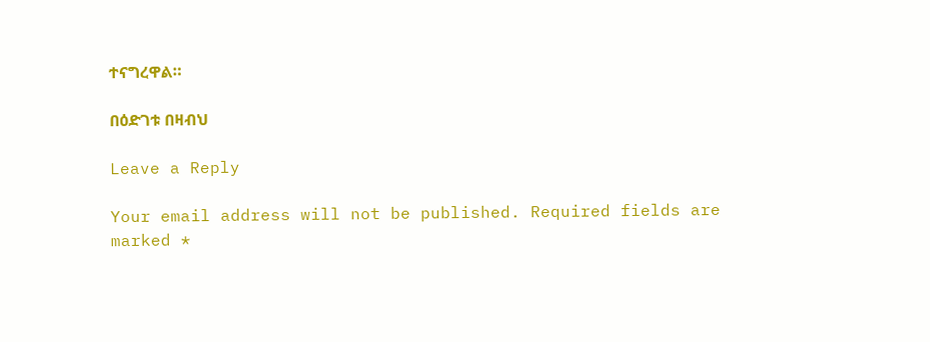ተናግረዋል።

በዕድገቱ በዛብህ

Leave a Reply

Your email address will not be published. Required fields are marked *